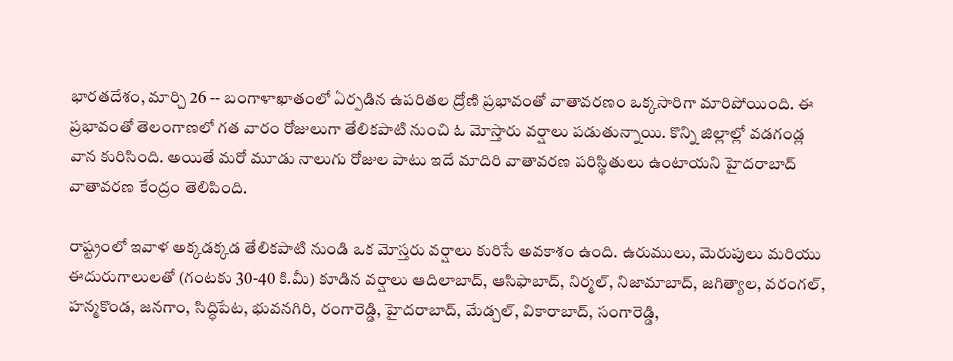భారతదేశం, మార్చి 26 -- బంగాళాఖాతంలో ఏర్పడిన ఉపరితల ద్రోణి ప్రభావంతో వాతావరణం ఒక్కసారిగా మారిపోయింది. ఈ ప్రభావంతో తెలంగాణలో గత వారం రోజులుగా తేలికపాటి నుంచి ఓ మోస్తారు వర్షాలు పడుతున్నాయి. కొన్ని జిల్లాల్లో వడగండ్ల వాన కురిసింది. అయితే మరో మూడు నాలుగు రోజుల పాటు ఇదే మాదిరి వాతావరణ పరిస్థితులు ఉంటాయని హైదరాబాద్ వాతావరణ కేంద్రం తెలిపింది.

రాష్ట్రంలో ఇవాళ అక్కడక్కడ తేలికపాటి నుండి ఒక మోస్తరు వర్షాలు కురిసే అవకాశం ఉంది. ఉరుములు, మెరుపులు మరియు ఈదురుగాలులతో (గంటకు 30-40 కి.మీ) కూడిన వర్షాలు ఆదిలాబాద్, ఆసిఫాబాద్, నిర్మల్, నిజామాబాద్, జగిత్యాల, వరంగల్, హన్మకొండ, జనగాం, సిద్ధిపేట, భువనగిరి, రంగారెడ్డి, హైదరాబాద్, మేడ్చల్, వికారాబాద్, సంగారెడ్డి,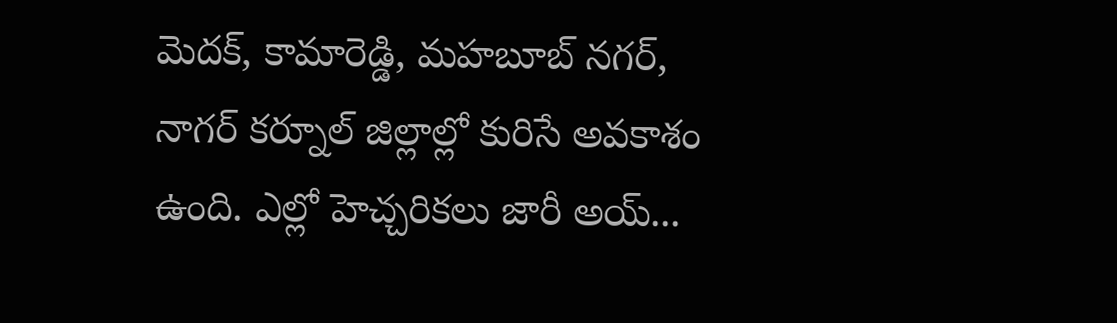మెదక్, కామారెడ్డి, మహబూబ్ నగర్, నాగర్ కర్నూల్ జిల్లాల్లో కురిసే అవకాశం ఉంది. ఎల్లో హెచ్చరికలు జారీ అయ్...